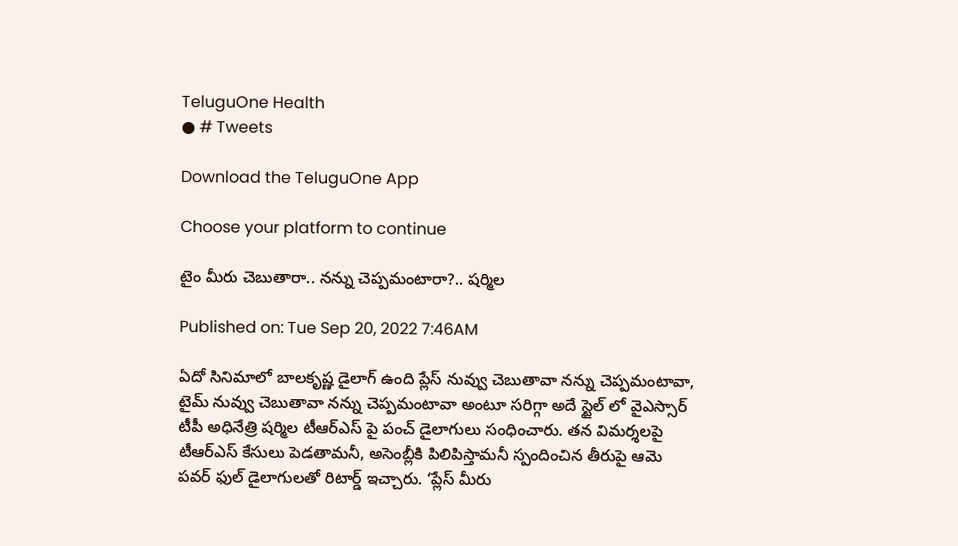TeluguOne Health
● # Tweets

Download the TeluguOne App

Choose your platform to continue

టైం మీరు చెబుతారా.. నన్ను చెప్పమంటారా?.. షర్మిల

Published on: Tue Sep 20, 2022 7:46AM

ఏదో సినిమాలో బాలకృష్ణ డైలాగ్ ఉంది ప్లేస్ నువ్వు చెబుతావా నన్ను చెప్పమంటావా, టైమ్ నువ్వు చెబుతావా నన్ను చెప్పమంటావా అంటూ సరిగ్గా అదే స్టైల్ లో వైఎస్సార్ టీపీ అధినేత్రి షర్మిల టీఆర్ఎస్ పై పంచ్ డైలాగులు సంధించారు. తన విమర్శలపై టీఆర్ఎస్ కేసులు పెడతామనీ, అసెంబ్లీకి పిలిపిస్తామనీ స్పందించిన తీరుపై ఆమె పవర్ ఫుల్ డైలాగులతో రిటార్డ్ ఇచ్చారు. ‘ప్లేస్ మీరు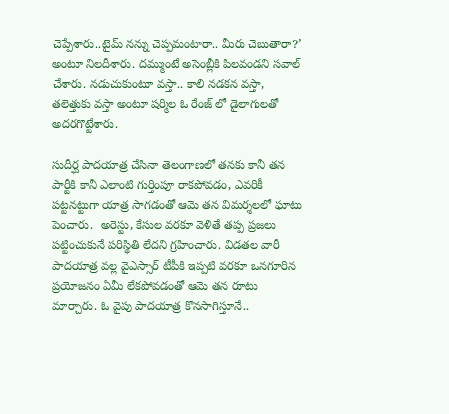చెప్పేశారు..టైమ్ నన్ను చెప్పమంటారా.. మీరు చెబుతారా?’ అంటూ నిలదీశారు. దమ్ముంటే అసెంబ్లీకి పిలవండని సవాల్ చేశారు. నడుచుకుంటూ వస్తా.. కాలి నడకన వస్తా, తలెత్తుకు వస్తా అంటూ షర్మిల ఓ రేంజ్ లో డైలాగులతో అదరగొట్టేశారు.

సుదీర్ఘ పాదయాత్ర చేసినా తెలంగాణలో తనకు కానీ తన పార్టీకి కానీ ఎలాంటి గుర్తింపూ రాకపోవడం, ఎవరికీ పట్టనట్టుగా యాత్ర సాగడంతో ఆమె తన విమర్శలలో ఘాటు పెంచారు.  అరెస్టు, కేసుల వరకూ వెళితే తప్ప ప్రజలు పట్టించుకునే పరిస్థితి లేదని గ్రహించారు. విడతల వారీ పాదయాత్ర వల్ల వైఎస్సార్ టీపీకి ఇప్పటి వరకూ ఒనగూరిన ప్రయోజనం ఏమీ లేకపోవడంతో ఆమె తన రూటు మార్చారు. ఓ వైపు పాదయాత్ర కొనసాగిస్తూనే..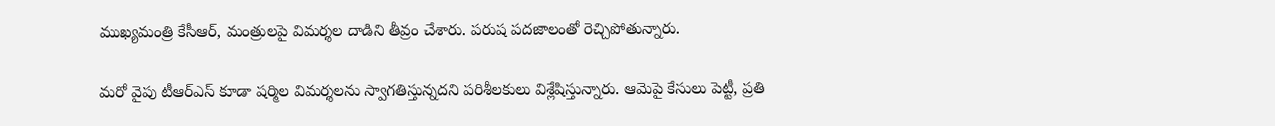ముఖ్యమంత్రి కేసీఆర్, మంత్రులపై విమర్శల దాడిని తీవ్రం చేశారు. పరుష పదజాలంతో రెచ్చిపోతున్నారు.

మరో వైపు టీఆర్ఎస్ కూడా షర్మిల విమర్శలను స్వాగతిస్తున్నదని పరిశీలకులు విశ్లేషిస్తున్నారు. ఆమెపై కేసులు పెట్టీ, ప్రతి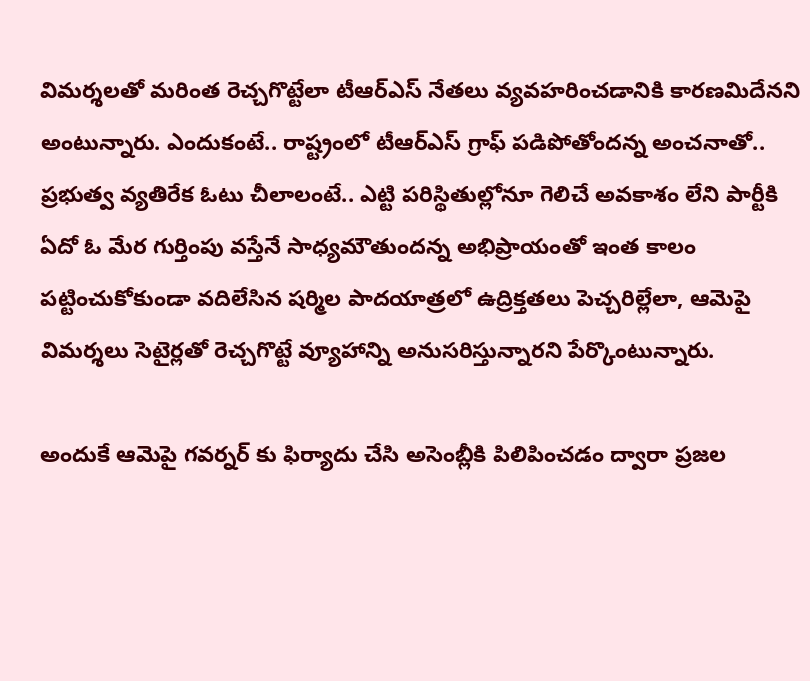విమర్శలతో మరింత రెచ్చగొట్టేలా టీఆర్ఎస్ నేతలు వ్యవహరించడానికి కారణమిదేనని అంటున్నారు. ఎందుకంటే.. రాష్ట్రంలో టీఆర్ఎస్ గ్రాఫ్ పడిపోతోందన్న అంచనాతో.. ప్రభుత్వ వ్యతిరేక ఓటు చీలాలంటే.. ఎట్టి పరిస్థితుల్లోనూ గెలిచే అవకాశం లేని పార్టీకి ఏదో ఓ మేర గుర్తింపు వస్తేనే సాధ్యమౌతుందన్న అభిప్రాయంతో ఇంత కాలం పట్టించుకోకుండా వదిలేసిన షర్మిల పాదయాత్రలో ఉద్రిక్తతలు పెచ్చరిల్లేలా, ఆమెపై విమర్శలు సెటైర్లతో రెచ్చగొట్టే వ్యూహాన్ని అనుసరిస్తున్నారని పేర్కొంటున్నారు.

అందుకే ఆమెపై గవర్నర్ కు ఫిర్యాదు చేసి అసెంబ్లీకి పిలిపించడం ద్వారా ప్రజల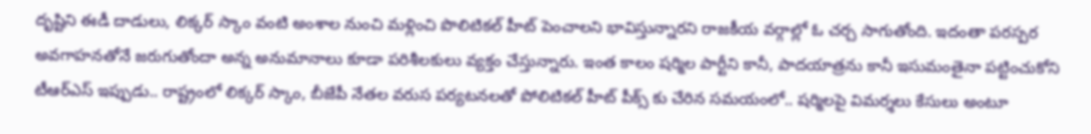దృష్టిని ఈడీ దాడులు, లిక్కర్ స్కాం వంటి అంశాల నుంచి మళ్లించి పొలిటికల్ హీట్ పెంచాలని భావిస్తున్నారని రాజకీయ వర్గాల్లో ఓ చర్చ సాగుతోంది. ఇదంతా పరస్పర అవగాహనతోనే జరుగుతోందా అన్న అనుమానాలు కూడా పరిశీలకులు వ్యక్తం చేస్తున్నారు. ఇంత కాలం షర్మిల పార్టీని కానీ, పాదయాత్రను కానీ ఇసుమంతైనా పట్టించుకోని టీఆర్ఎస్ ఇప్పుడు.. రాష్ట్రంలో లిక్కర్ స్కాం, బీజేపీ నేతల వరుస పర్యటనలతో పోలిటికల్ హీట్ పీక్స్ కు చేరిన సమయంలో.. షర్మిలపై విమర్శలు కేసులు అంటూ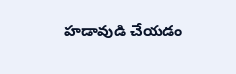హడావుడి చేయడం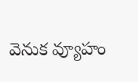వెనుక వ్యూహం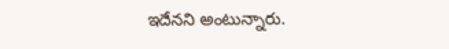ఇదేనని అంటున్నారు.